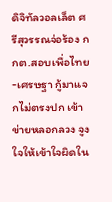ดิจิทัลวอลเล็ต ศรีสุวรรณจ่อร้อง กกต.สอบเพื่อไทย-เศรษฐา กู้มาแจกไม่ตรงปก เข้าข่ายหลอกลวง จูงใจให้เข้าใจผิดใน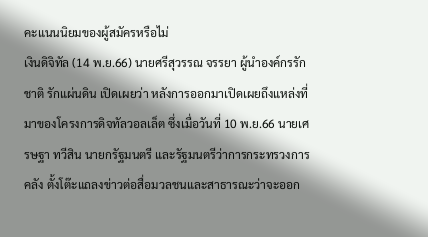คะแนนนิยมของผู้สมัครหรือไม่
เงินดิจิทัล (14 พ.ย.66) นายศรีสุวรรณ จรรยา ผู้นำองค์กรรักชาติ รักแผ่นดิน เปิดเผยว่า หลังการออกมาเปิดเผยถึงแหล่งที่มาของโครงการดิจทัลวอลเล็ต ซึ่งเมื่อวันที่ 10 พ.ย.66 นายเศรษฐา ทวีสิน นายกรัฐมนตรี และรัฐมนตรีว่าการกระทรวงการคลัง ตั้งโต๊ะแถลงข่าวต่อสื่อมวลชนและสาธารณะว่าจะออก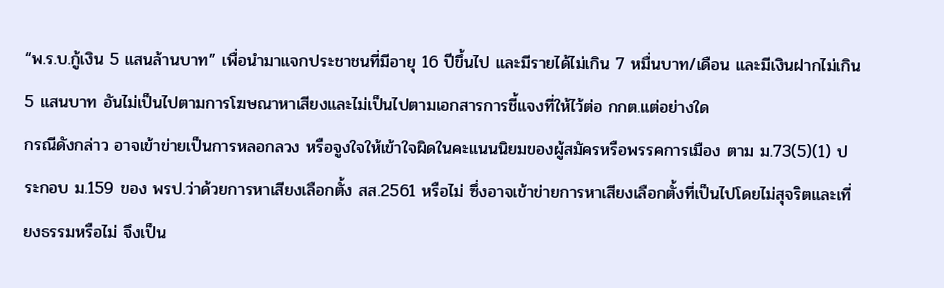“พ.ร.บ.กู้เงิน 5 แสนล้านบาท” เพื่อนำมาแจกประชาชนที่มีอายุ 16 ปีขึ้นไป และมีรายได้ไม่เกิน 7 หมื่นบาท/เดือน และมีเงินฝากไม่เกิน 5 แสนบาท อันไม่เป็นไปตามการโฆษณาหาเสียงและไม่เป็นไปตามเอกสารการชี้แจงที่ให้ไว้ต่อ กกต.แต่อย่างใด
กรณีดังกล่าว อาจเข้าข่ายเป็นการหลอกลวง หรือจูงใจให้เข้าใจผิดในคะแนนนิยมของผู้สมัครหรือพรรคการเมือง ตาม ม.73(5)(1) ประกอบ ม.159 ของ พรป.ว่าด้วยการหาเสียงเลือกตั้ง สส.2561 หรือไม่ ซึ่งอาจเข้าข่ายการหาเสียงเลือกตั้งที่เป็นไปโดยไม่สุจริตและเที่ยงธรรมหรือไม่ จึงเป็น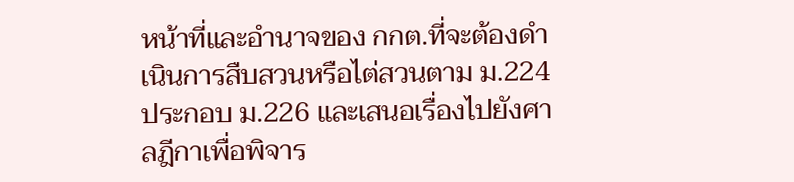หน้าที่และอำนาจของ กกต.ที่จะต้องดำเนินการสืบสวนหรือไต่สวนตาม ม.224 ประกอบ ม.226 และเสนอเรื่องไปยังศาลฎีกาเพื่อพิจาร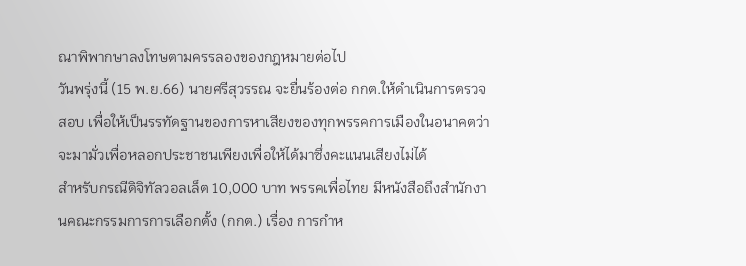ณาพิพากษาลงโทษตามครรลองของกฎหมายต่อไป
วันพรุ่งนี้ (15 พ.ย.66) นายศรีสุวรรณ จะยื่นร้องต่อ กกต.ให้ดำเนินการตรวจสอบ เพื่อให้เป็นรรทัดฐานของการหาเสียงของทุกพรรคการเมืองในอนาคตว่าจะมามั่วเพื่อหลอกประชาชนเพียงเพื่อให้ได้มาซึ่งคะแนนเสียงไม่ได้
สำหรับกรณีดิจิทัลวอลเล็ต 10,000 บาท พรรคเพื่อไทย มีหนังสือถึงสำนักงานคณะกรรมการการเลือกตั้ง (กกต.) เรื่อง การกำห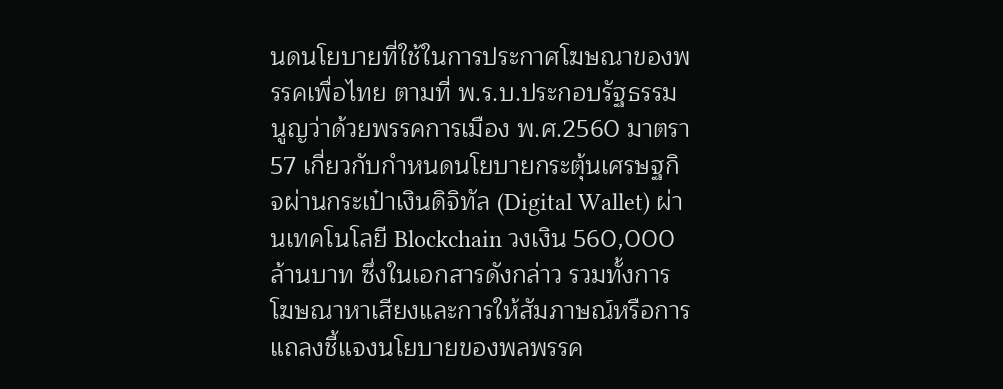นดนโยบายที่ใช้ในการประกาศโฆษณาของพรรคเพื่อไทย ตามที่ พ.ร.บ.ประกอบรัฐธรรมนูญว่าด้วยพรรคการเมือง พ.ศ.2560 มาตรา 57 เกี่ยวกับกำหนดนโยบายกระตุ้นเศรษฐกิจผ่านกระเป๋าเงินดิจิทัล (Digital Wallet) ผ่านเทคโนโลยี Blockchain วงเงิน 560,000 ล้านบาท ซึ่งในเอกสารดังกล่าว รวมทั้งการโฆษณาหาเสียงและการให้สัมภาษณ์หรือการแถลงชี้แจงนโยบายของพลพรรค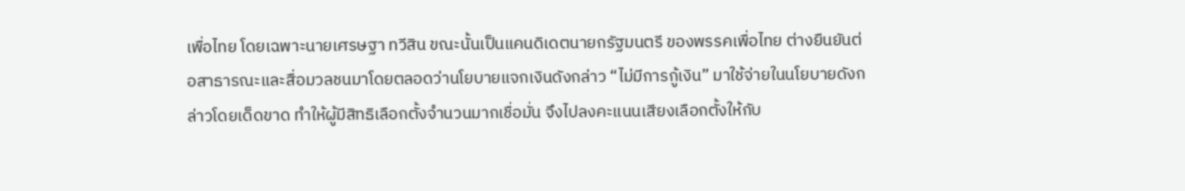เพื่อไทย โดยเฉพาะนายเศรษฐา ทวีสิน ขณะนั้นเป็นแคนดิเดตนายกรัฐมนตรี ของพรรคเพื่อไทย ต่างยืนยันต่อสาธารณะและสื่อมวลชนมาโดยตลอดว่านโยบายแจกเงินดังกล่าว “ไม่มีการกู้เงิน” มาใช้จ่ายในนโยบายดังกล่าวโดยเด็ดขาด ทำให้ผู้มีสิทธิเลือกตั้งจำนวนมากเชื่อมั่น จึงไปลงคะแนนเสียงเลือกตั้งให้กับ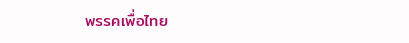พรรคเพื่อไทย